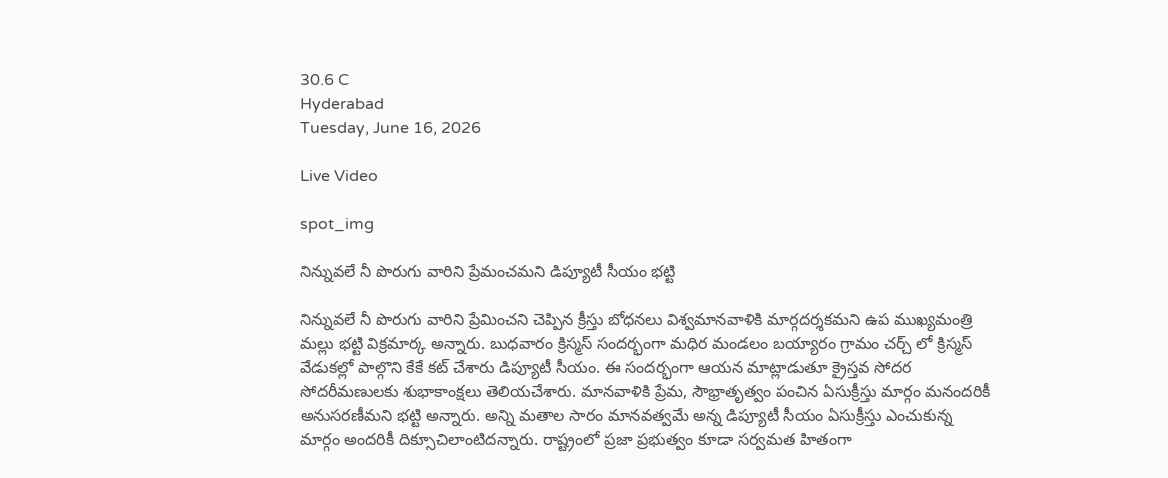30.6 C
Hyderabad
Tuesday, June 16, 2026

Live Video

spot_img

నిన్నువలే నీ పొరుగు వారిని ప్రేమంచమని డిప్యూటీ సీయం భట్టి

నిన్నువలే నీ పొరుగు వారిని ప్రేమించని చెప్పిన క్రీస్తు బోధనలు విశ్వమానవాళికి మార్గదర్శకమని ఉప ముఖ్యమంత్రి మల్లు భట్టి విక్రమార్క అన్నారు. బుధవారం క్రిస్మస్ సందర్భంగా మధిర మండలం బయ్యారం గ్రామం చర్చ్ లో క్రిస్మస్ వేడుకల్లో పాల్గొని కేకే కట్ చేశారు డిప్యూటీ సీయం. ఈ సందర్భంగా ఆయన మాట్లాడుతూ క్రైస్తవ సోదర సోదరీమణులకు శుభాకాంక్షలు తెలియచేశారు. మానవాళికి ప్రేమ, సౌభ్రాతృత్వం పంచిన ఏసుక్రీస్తు మార్గం మనందరికీ అనుసరణీమని భట్టి అన్నారు. అన్ని మతాల సారం మానవత్వమే అన్న డిప్యూటీ సీయం ఏసుక్రీస్తు ఎంచుకున్న మార్గం అందరికీ దిక్సూచిలాంటిదన్నారు. రాష్ట్రంలో ప్రజా ప్రభుత్వం కూడా సర్వమత హితంగా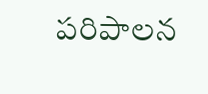పరిపాలన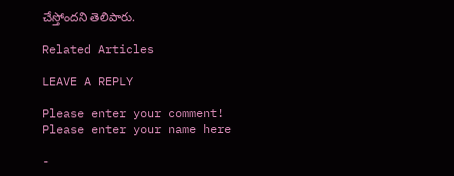చేస్తోందని తెలిపారు.

Related Articles

LEAVE A REPLY

Please enter your comment!
Please enter your name here

-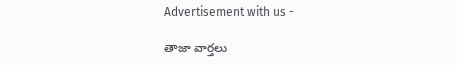Advertisement with us -

తాజా వార్తలు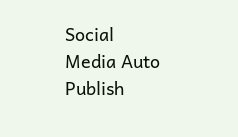Social Media Auto Publish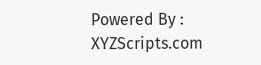Powered By : XYZScripts.com